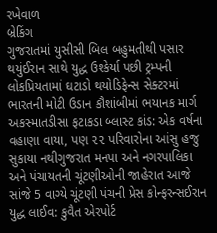રખેવાળ
બ્રેકિંગ
ગુજરાતમાં યુસીસી બિલ બહુમતીથી પસાર થયુંઈરાન સાથે યુદ્ધ ઉશ્કેર્યા પછી ટ્રમ્પની લોકપ્રિયતામાં ઘટાડો થયોડિફેન્સ સેક્ટરમાં ભારતની મોટી ઉડાન કૌશાંબીમાં ભયાનક માર્ગ અકસ્માતડીસા ફટાકડા બ્લાસ્ટ કાંડ: એક વર્ષના વહાણા વાયા, પણ ૨૨ પરિવારોના આંસુ હજુ સુકાયા નથીગુજરાત મનપા અને નગરપાલિકા અને પંચાયતની ચૂંટણીઓની જાહેરાત આજે સાંજે 5 વાગ્યે ચૂંટણી પંચની પ્રેસ કોન્ફરન્સઈરાન યુદ્ધ લાઈવ: કુવૈત એરપોર્ટ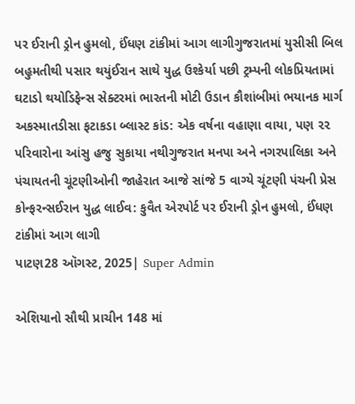પર ઈરાની ડ્રોન હુમલો, ઈંધણ ટાંકીમાં આગ લાગીગુજરાતમાં યુસીસી બિલ બહુમતીથી પસાર થયુંઈરાન સાથે યુદ્ધ ઉશ્કેર્યા પછી ટ્રમ્પની લોકપ્રિયતામાં ઘટાડો થયોડિફેન્સ સેક્ટરમાં ભારતની મોટી ઉડાન કૌશાંબીમાં ભયાનક માર્ગ અકસ્માતડીસા ફટાકડા બ્લાસ્ટ કાંડ: એક વર્ષના વહાણા વાયા, પણ ૨૨ પરિવારોના આંસુ હજુ સુકાયા નથીગુજરાત મનપા અને નગરપાલિકા અને પંચાયતની ચૂંટણીઓની જાહેરાત આજે સાંજે 5 વાગ્યે ચૂંટણી પંચની પ્રેસ કોન્ફરન્સઈરાન યુદ્ધ લાઈવ: કુવૈત એરપોર્ટ પર ઈરાની ડ્રોન હુમલો, ઈંધણ ટાંકીમાં આગ લાગી
પાટણ28 ઑગસ્ટ, 2025| Super Admin

એશિયાનો સૌથી પ્રાચીન 148 માં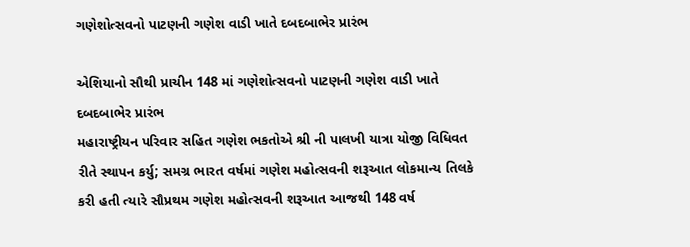ગણેશોત્સવનો પાટણની ગણેશ વાડી ખાતે દબદબાભેર પ્રારંભ

એશિયાનો સૌથી પ્રાચીન 148 માં ગણેશોત્સવનો પાટણની ગણેશ વાડી ખાતે દબદબાભેર પ્રારંભ
મહારાષ્ટ્રીયન પરિવાર સહિત ગણેશ ભકતોએ શ્રી ની પાલખી યાત્રા યોજી વિધિવત રીતે સ્થાપન કર્યુ; સમગ્ર ભારત વર્ષમાં ગણેશ મહોત્સવની શરૂઆત લોકમાન્ય તિલકે કરી હતી ત્યારે સૌપ્રથમ ગણેશ મહોત્સવની શરૂઆત આજથી 148 વર્ષ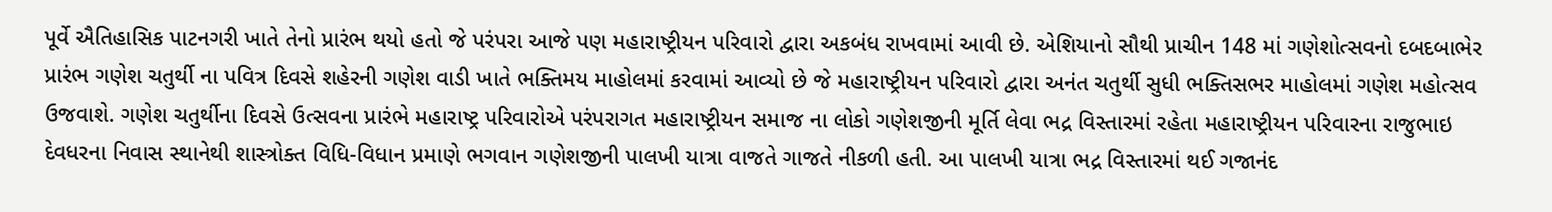પૂર્વે ઐતિહાસિક પાટનગરી ખાતે તેનો પ્રારંભ થયો હતો જે પરંપરા આજે પણ મહારાષ્ટ્રીયન પરિવારો દ્વારા અકબંધ રાખવામાં આવી છે. એશિયાનો સૌથી પ્રાચીન 148 માં ગણેશોત્સવનો દબદબાભેર પ્રારંભ ગણેશ ચતુર્થી ના પવિત્ર દિવસે શહેરની ગણેશ વાડી ખાતે ભક્તિમય માહોલમાં કરવામાં આવ્યો છે જે મહારાષ્ટ્રીયન પરિવારો દ્વારા અનંત ચતુર્થી સુધી ભક્તિસભર માહોલમાં ગણેશ મહોત્સવ ઉજવાશે. ગણેશ ચતુર્થીના દિવસે ઉત્સવના પ્રારંભે મહારાષ્ટ્ર પરિવારોએ પરંપરાગત મહારાષ્ટ્રીયન સમાજ ના લોકો ગણેશજીની મૂર્તિ લેવા ભદ્ર વિસ્તારમાં રહેતા મહારાષ્ટ્રીયન પરિવારના રાજુભાઇ દેવધરના નિવાસ સ્થાનેથી શાસ્ત્રોક્ત વિધિ-વિધાન પ્રમાણે ભગવાન ગણેશજીની પાલખી યાત્રા વાજતે ગાજતે નીકળી હતી. આ પાલખી યાત્રા ભદ્ર વિસ્તારમાં થઈ ગજાનંદ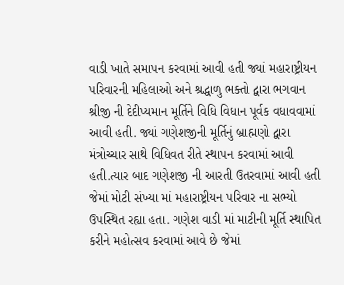વાડી ખાતે સમાપન કરવામાં આવી હતી જ્યાં મહારાષ્ટ્રીયન પરિવારની મહિલાઓ અને શ્રદ્ધાળુ ભક્તો દ્વારા ભગવાન શ્રીજી ની દેદીપ્યમાન મૂર્તિને વિધિ વિધાન પૂર્વક વધાવવામાં આવી હતી. જ્યાં ગણેશજીની મૂર્તિનું બ્રાહ્મણો દ્વારા મંત્રોચ્ચાર સાથે વિધિવત રીતે સ્થાપન કરવામાં આવી  હતી.ત્યાર બાદ ગણેશજી ની આરતી ઉતરવામાં આવી હતી જેમાં મોટી સંખ્યા માં મહારાષ્ટ્રીયન પરિવાર ના સભ્યો ઉપસ્થિત રહ્યા હતા. ગણેશ વાડી માં માટીની મૂર્તિ સ્થાપિત કરીને મહોત્સવ કરવામાં આવે છે જેમાં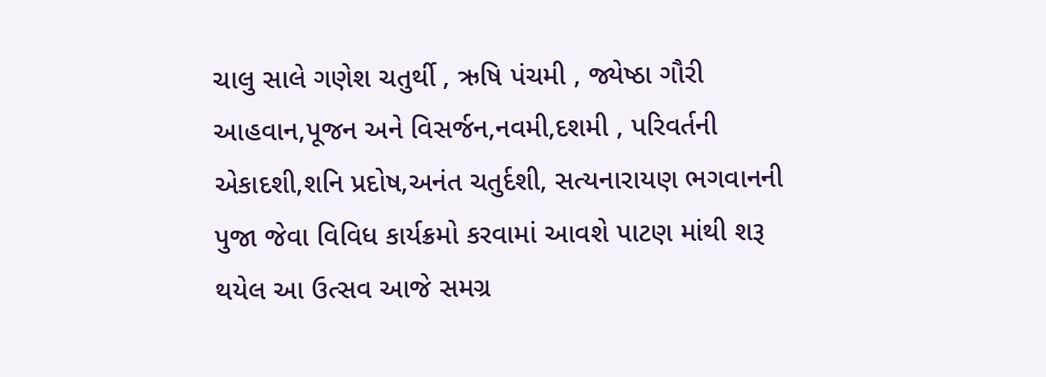ચાલુ સાલે ગણેશ ચતુર્થી , ઋષિ પંચમી , જ્યેષ્ઠા ગૌરી આહવાન,પૂજન અને વિસર્જન,નવમી,દશમી , પરિવર્તની એકાદશી,શનિ પ્રદોષ,અનંત ચતુર્દશી, સત્યનારાયણ ભગવાનની પુજા જેવા વિવિધ કાર્યક્રમો કરવામાં આવશે પાટણ માંથી શરૂ થયેલ આ ઉત્સવ આજે સમગ્ર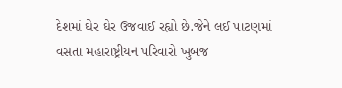દેશમાં ઘેર ઘેર ઉજવાઈ રહ્યો છે.જેને લઈ પાટણમાં વસતા મહારાષ્ટ્રીયન પરિવારો ખુબજ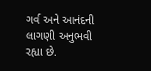ગર્વ અને આનંદની લાગણી અનુભવી રહ્યા છે.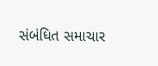સંબંધિત સમાચાર